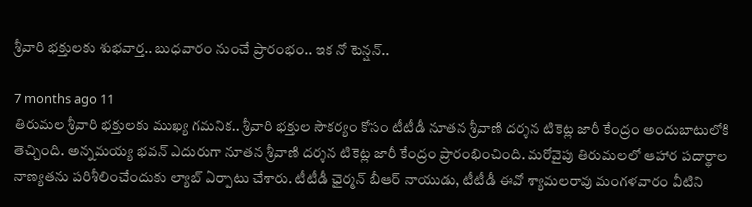శ్రీవారి భక్తులకు శుభవార్త.. బుధవారం నుంచే ప్రారంభం.. ఇక నో టెన్షన్..

7 months ago 11
తిరుమల శ్రీవారి భక్తులకు ముఖ్య గమనిక.. శ్రీవారి భక్తుల సౌకర్యం కోసం టీటీడీ నూతన శ్రీవాణి దర్శన టికెట్ల జారీ కేంద్రం అందుబాటులోకి తెచ్చింది. అన్నమయ్య భవన్ ఎదురుగా నూతన శ్రీవాణి దర్శన టికెట్ల జారీ కేంద్రం ప్రారంభించింది. మరోవైపు తిరుమలలో ఆహార పదార్థాల నాణ్యతను పరిశీలించేందుకు ల్యాబ్ ఏర్పాటు చేశారు. టీటీడీ ఛైర్మన్ బీఆర్ నాయుడు, టీటీడీ ఈవో శ్యామలరావు మంగళవారం వీటిని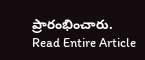ప్రారంభించారు.
Read Entire Article